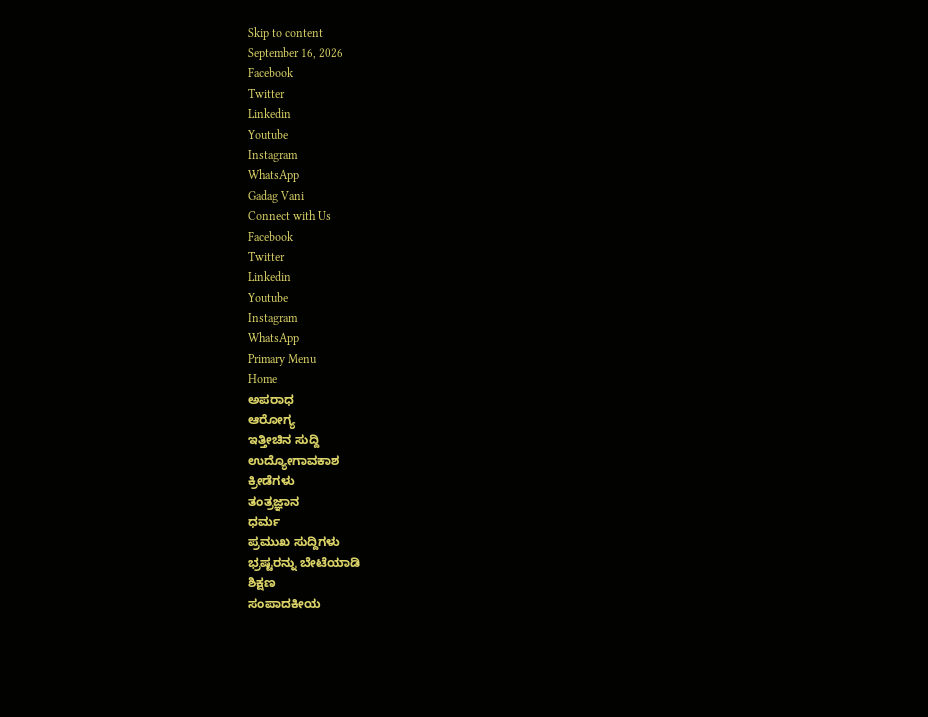Skip to content
September 16, 2026
Facebook
Twitter
Linkedin
Youtube
Instagram
WhatsApp
Gadag Vani
Connect with Us
Facebook
Twitter
Linkedin
Youtube
Instagram
WhatsApp
Primary Menu
Home
ಅಪರಾಧ
ಆರೋಗ್ಯ
ಇತ್ತೀಚಿನ ಸುದ್ದಿ
ಉದ್ಯೋಗಾವಕಾಶ
ಕ್ರೀಡೆಗಳು
ತಂತ್ರಜ್ಞಾನ
ಧರ್ಮ
ಪ್ರಮುಖ ಸುದ್ದಿಗಳು
ಭ್ರಷ್ಟರನ್ನು ಬೇಟೆಯಾಡಿ
ಶಿಕ್ಷಣ
ಸಂಪಾದಕೀಯ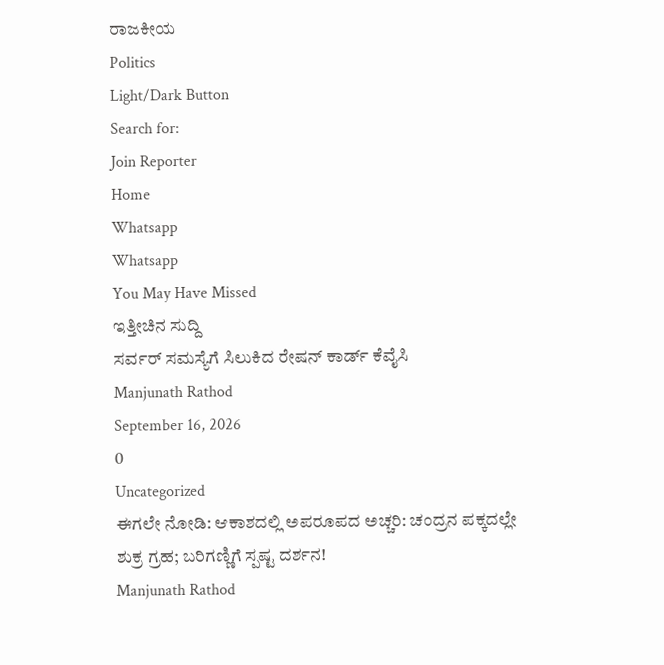ರಾಜಕೀಯ
Politics
Light/Dark Button
Search for:
Join Reporter
Home
Whatsapp
Whatsapp
You May Have Missed
ಇತ್ತೀಚಿನ ಸುದ್ದಿ
ಸರ್ವರ್ ಸಮಸ್ಯೆಗೆ ಸಿಲುಕಿದ ರೇಷನ್ ಕಾರ್ಡ್ ಕೆವೈಸಿ
Manjunath Rathod
September 16, 2026
0
Uncategorized
ಈಗಲೇ ನೋಡಿ: ಆಕಾಶದಲ್ಲಿ ಅಪರೂಪದ ಅಚ್ಚರಿ: ಚಂದ್ರನ ಪಕ್ಕದಲ್ಲೇ ಶುಕ್ರ ಗ್ರಹ; ಬರಿಗಣ್ಣಿಗೆ ಸ್ಪಷ್ಟ ದರ್ಶನ!
Manjunath Rathod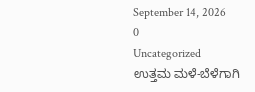September 14, 2026
0
Uncategorized
ಉತ್ತಮ ಮಳೆ-ಬೆಳೆಗಾಗಿ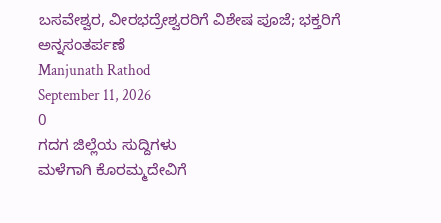ಬಸವೇಶ್ವರ, ವೀರಭದ್ರೇಶ್ವರರಿಗೆ ವಿಶೇಷ ಪೂಜೆ; ಭಕ್ತರಿಗೆ ಅನ್ನಸಂತರ್ಪಣೆ
Manjunath Rathod
September 11, 2026
0
ಗದಗ ಜಿಲ್ಲೆಯ ಸುದ್ದಿಗಳು
ಮಳೆಗಾಗಿ ಕೊರಮ್ಮದೇವಿಗೆ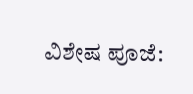ವಿಶೇಷ ಪೂಜೆ: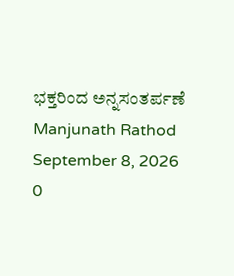ಭಕ್ತರಿಂದ ಅನ್ನಸಂತರ್ಪಣೆ
Manjunath Rathod
September 8, 2026
0